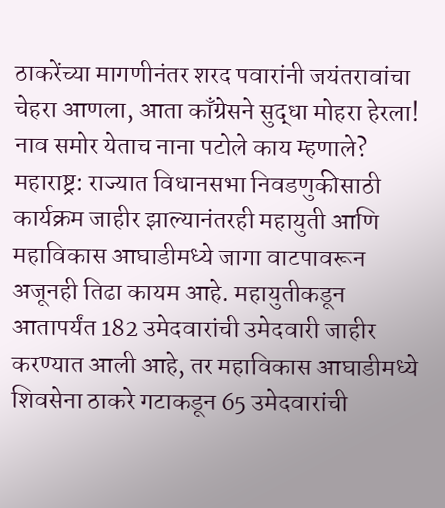ठाकरेंच्या मागणीनंतर शरद पवारांनी जयंतरावांचा चेहरा आणला, आता काँग्रेसने सुद्धा मोहरा हेरला! नाव समोर येताच नाना पटोले काय म्हणाले?
महाराष्ट्र: राज्यात विधानसभा निवडणुकीसाठी कार्यक्रम जाहीर झाल्यानंतरही महायुती आणि महाविकास आघाडीमध्ये जागा वाटपावरून अजूनही तिढा कायम आहे. महायुतीकडून आतापर्यंत 182 उमेदवारांची उमेदवारी जाहीर करण्यात आली आहे, तर महाविकास आघाडीमध्ये शिवसेना ठाकरे गटाकडून 65 उमेदवारांची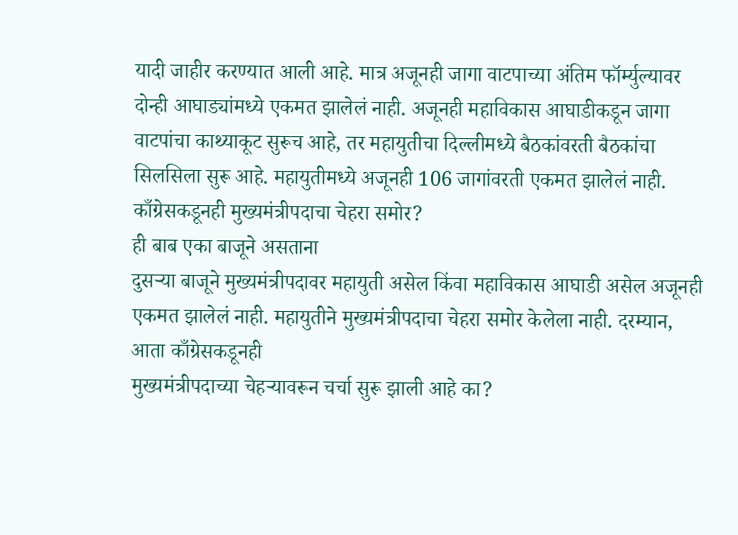यादी जाहीर करण्यात आली आहे. मात्र अजूनही जागा वाटपाच्या अंतिम फॉर्म्युल्यावर दोन्ही आघाड्यांमध्ये एकमत झालेलं नाही. अजूनही महाविकास आघाडीकडून जागा वाटपांचा काथ्याकूट सुरूच आहे, तर महायुतीचा दिल्लीमध्ये बैठकांवरती बैठकांचा सिलसिला सुरू आहे. महायुतीमध्ये अजूनही 106 जागांवरती एकमत झालेलं नाही.
काँग्रेसकडूनही मुख्यमंत्रीपदाचा चेहरा समोर?
ही बाब एका बाजूने असताना
दुसऱ्या बाजूने मुख्यमंत्रीपदावर महायुती असेल किंवा महाविकास आघाडी असेल अजूनही
एकमत झालेलं नाही. महायुतीने मुख्यमंत्रीपदाचा चेहरा समोर केलेला नाही. दरम्यान, आता काँग्रेसकडूनही
मुख्यमंत्रीपदाच्या चेहऱ्यावरून चर्चा सुरू झाली आहे का?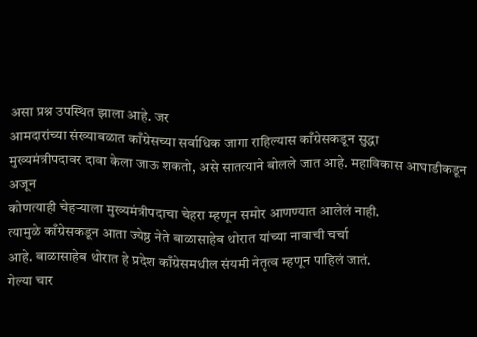असा प्रश्न उपस्थित झाला आहे. जर
आमदारांच्या संख्याबळात काँग्रेसच्या सर्वाधिक जागा राहिल्यास काँग्रेसकडून सुद्धा
मुख्यमंत्रीपदावर दावा केला जाऊ शकतो, असे सातत्याने बोलले जात आहे. महाविकास आघाडीकडून अजून
कोणत्याही चेहऱ्याला मुख्यमंत्रीपदाचा चेहरा म्हणून समोर आणण्यात आलेलं नाही.
त्यामुळे काँग्रेसकडून आता ज्येष्ठ नेते बाळासाहेब थोरात यांच्या नावाची चर्चा
आहे. बाळासाहेब थोरात हे प्रदेश काँग्रेसमधील संयमी नेतृत्व म्हणून पाहिलं जातं.
गेल्या चार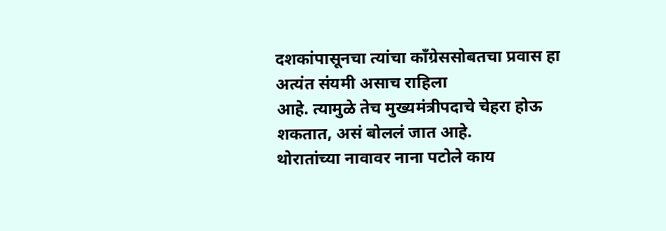दशकांपासूनचा त्यांचा काँग्रेससोबतचा प्रवास हा अत्यंत संयमी असाच राहिला
आहे. त्यामुळे तेच मुख्यमंत्रीपदाचे चेहरा होऊ शकतात, असं बोललं जात आहे.
थोरातांच्या नावावर नाना पटोले काय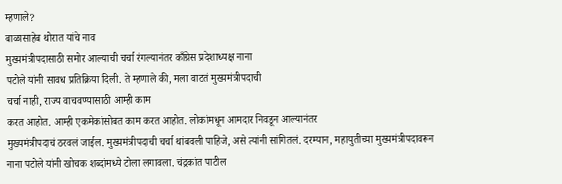म्हणाले?
बाळासाहेब थोरात यांचे नाव
मुख्यमंत्रीपदासाठी समोर आल्याची चर्चा रंगल्यानंतर काँग्रेस प्रदेशाध्यक्ष नाना
पटोले यांनी सावध प्रतिक्रिया दिली. ते म्हणाले की, मला वाटतं मुख्यमंत्रीपदाची
चर्चा नाही, राज्य वाचवण्यासाठी आम्ही काम
करत आहोत. आम्ही एकमेकांसोबत काम करत आहोत. लोकांमधून आमदार निवडून आल्यानंतर
मुख्यमंत्रीपदाचं ठरवलं जाईल. मुख्यमंत्रीपदाची चर्चा थांबवली पाहिजे, असे त्यांनी सांगितलं. दरम्यान, महायुतीच्या मुख्यमंत्रीपदावरून
नाना पटोले यांनी खोचक शब्दांमध्ये टोला लगावला. चंद्रकांत पाटील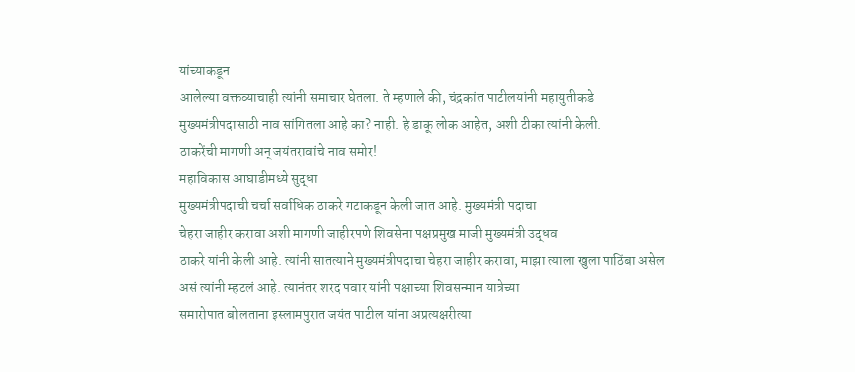यांच्याकडून
आलेल्या वक्तव्याचाही त्यांनी समाचार घेतला. ते म्हणाले की, चंद्रकांत पाटीलयांनी महायुतीकडे
मुख्यमंत्रीपदासाठी नाव सांगितला आहे का? नाही. हे डाकू लोक आहेत, अशी टीका त्यांनी केली.
ठाकरेंची मागणी अन् जयंतरावांचे नाव समोर!
महाविकास आघाडीमध्ये सुद्धा
मुख्यमंत्रीपदाची चर्चा सर्वाधिक ठाकरे गटाकडून केली जात आहे. मुख्यमंत्री पदाचा
चेहरा जाहीर करावा अशी मागणी जाहीरपणे शिवसेना पक्षप्रमुख माजी मुख्यमंत्री उद्धव
ठाकरे यांनी केली आहे. त्यांनी सातत्याने मुख्यमंत्रीपदाचा चेहरा जाहीर करावा, माझा त्याला खुला पाठिंबा असेल
असं त्यांनी म्हटलं आहे. त्यानंतर शरद पवार यांनी पक्षाच्या शिवसन्मान यात्रेच्या
समारोपात बोलताना इस्लामपुरात जयंत पाटील यांना अप्रत्यक्षरीत्या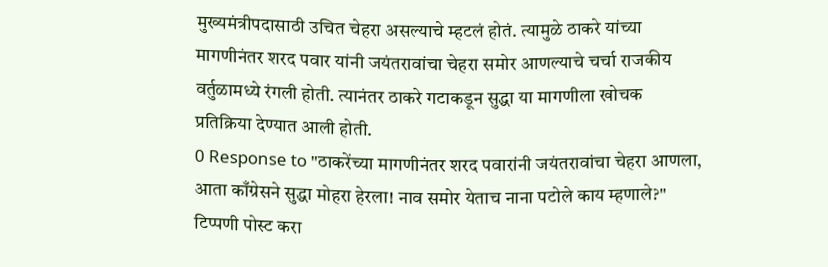मुख्यमंत्रीपदासाठी उचित चेहरा असल्याचे म्हटलं होतं. त्यामुळे ठाकरे यांच्या
मागणीनंतर शरद पवार यांनी जयंतरावांचा चेहरा समोर आणल्याचे चर्चा राजकीय
वर्तुळामध्ये रंगली होती. त्यानंतर ठाकरे गटाकडून सुद्धा या मागणीला खोचक
प्रतिक्रिया देण्यात आली होती.
0 Response to "ठाकरेंच्या मागणीनंतर शरद पवारांनी जयंतरावांचा चेहरा आणला, आता काँग्रेसने सुद्धा मोहरा हेरला! नाव समोर येताच नाना पटोले काय म्हणाले?"
टिप्पणी पोस्ट करा